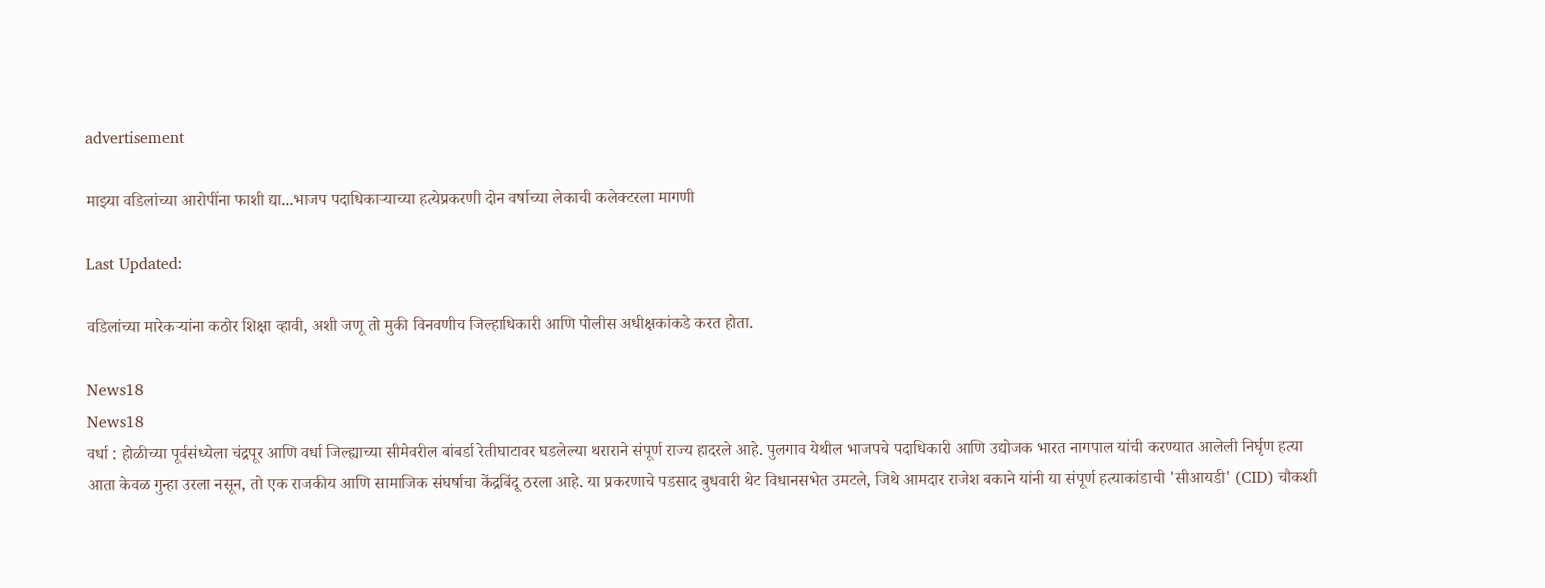advertisement

माझ्या वडिलांच्या आरोपींना फाशी द्या...भाजप पदाधिकाऱ्याच्या हत्येप्रकरणी दोन वर्षाच्या लेकाची कलेक्टरला मागणी

Last Updated:

वडिलांच्या मारेकऱ्यांना कठोर शिक्षा व्हावी, अशी जणू तो मुकी विनवणीच जिल्हाधिकारी आणि पोलीस अधीक्षकांकडे करत होता.

News18
News18
वर्धा : होळीच्या पूर्वसंध्येला चंद्रपूर आणि वर्धा जिल्ह्याच्या सीमेवरील बांबर्डा रेतीघाटावर घडलेल्या थराराने संपूर्ण राज्य हादरले आहे. पुलगाव येथील भाजपचे पदाधिकारी आणि उद्योजक भारत नागपाल यांची करण्यात आलेली निर्घृण हत्या आता केवळ गुन्हा उरला नसून, तो एक राजकीय आणि सामाजिक संघर्षाचा केंद्रबिंदू ठरला आहे. या प्रकरणाचे पडसाद बुधवारी थेट विधानसभेत उमटले, जिथे आमदार राजेश बकाने यांनी या संपूर्ण हत्याकांडाची 'सीआयडी' (CID) चौकशी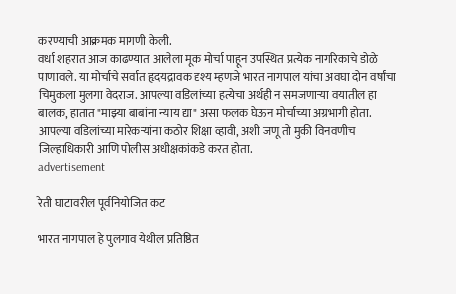करण्याची आक्रमक मागणी केली.
वर्धा शहरात आज काढण्यात आलेला मूक मोर्चा पाहून उपस्थित प्रत्येक नागरिकाचे डोळे पाणावले. या मोर्चाचे सर्वात हृदयद्रावक दृश्य म्हणजे भारत नागपाल यांचा अवघा दोन वर्षांचा चिमुकला मुलगा वेदराज. आपल्या वडिलांच्या हत्येचा अर्थही न समजणाऱ्या वयातील हा बालक, हातात "माझ्या बाबांना न्याय द्या" असा फलक घेऊन मोर्चाच्या अग्रभागी होता. आपल्या वडिलांच्या मारेकऱ्यांना कठोर शिक्षा व्हावी, अशी जणू तो मुकी विनवणीच जिल्हाधिकारी आणि पोलीस अधीक्षकांकडे करत होता.
advertisement

रेती घाटावरील पूर्वनियोजित कट

भारत नागपाल हे पुलगाव येथील प्रतिष्ठित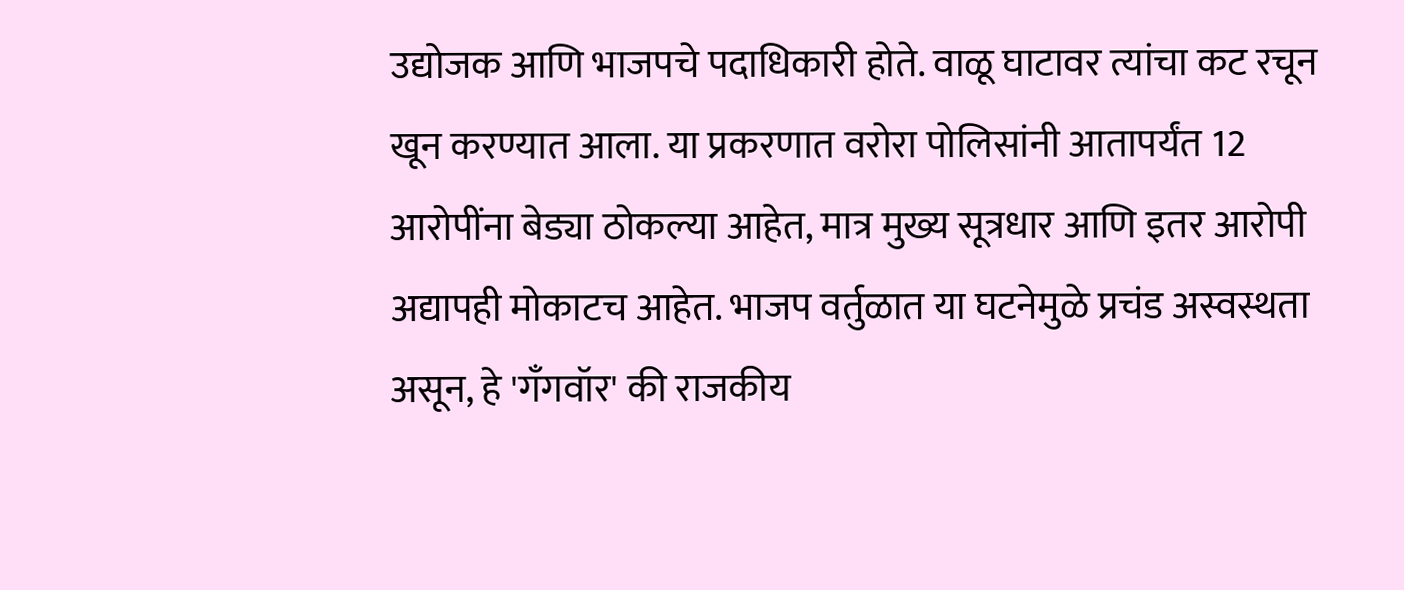उद्योजक आणि भाजपचे पदाधिकारी होते. वाळू घाटावर त्यांचा कट रचून खून करण्यात आला. या प्रकरणात वरोरा पोलिसांनी आतापर्यंत 12 आरोपींना बेड्या ठोकल्या आहेत, मात्र मुख्य सूत्रधार आणि इतर आरोपी अद्यापही मोकाटच आहेत. भाजप वर्तुळात या घटनेमुळे प्रचंड अस्वस्थता असून, हे 'गँगवॉर' की राजकीय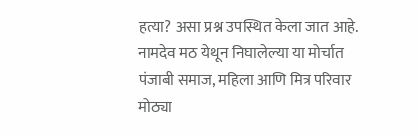हत्या? असा प्रश्न उपस्थित केला जात आहे. नामदेव मठ येथून निघालेल्या या मोर्चात पंजाबी समाज, महिला आणि मित्र परिवार मोठ्या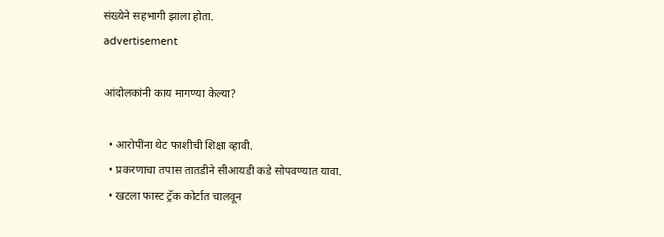संख्येने सहभागी झाला होता.
advertisement

आंदोलकांनी काय मागण्या केल्या?

  • आरोपींना थेट फाशीची शिक्षा व्हावी.
  • प्रकरणाचा तपास तातडीने सीआयडी कडे सोपवण्यात यावा.
  • खटला फास्ट ट्रॅक कोर्टात चालवून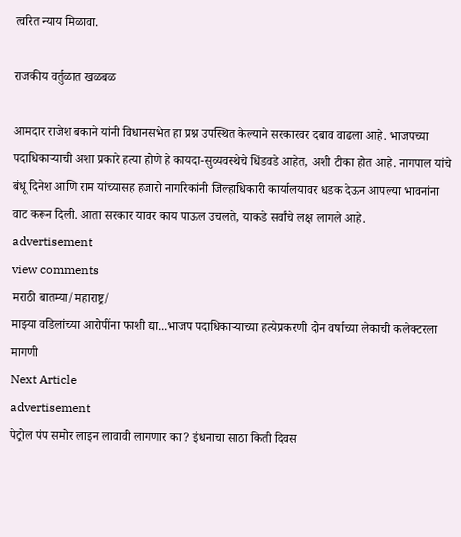त्वरित न्याय मिळावा.

राजकीय वर्तुळात खळबळ

आमदार राजेश बकाने यांनी विधानसभेत हा प्रश्न उपस्थित केल्याने सरकारवर दबाव वाढला आहे. भाजपच्या पदाधिकाऱ्याची अशा प्रकारे हत्या होणे हे कायदा-सुव्यवस्थेचे धिंडवडे आहेत, अशी टीका होत आहे. नागपाल यांचे बंधू दिनेश आणि राम यांच्यासह हजारो नागरिकांनी जिल्हाधिकारी कार्यालयावर धडक देऊन आपल्या भावनांना वाट करून दिली. आता सरकार यावर काय पाऊल उचलते, याकडे सर्वांचे लक्ष लागले आहे.
advertisement
view comments
मराठी बातम्या/महाराष्ट्र/
माझ्या वडिलांच्या आरोपींना फाशी द्या...भाजप पदाधिकाऱ्याच्या हत्येप्रकरणी दोन वर्षाच्या लेकाची कलेक्टरला मागणी
Next Article
advertisement
पेट्रोल पंप समोर लाइन लावावी लागणार का? इंधनाचा साठा किती दिवस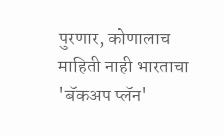पुरणार, कोणालाच माहिती नाही भारताचा 'बॅकअप प्लॅन'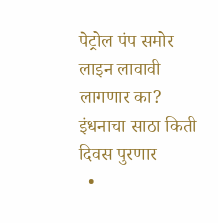पेट्रोल पंप समोर लाइन लावावी लागणार का? इंधनाचा साठा किती दिवस पुरणार
  •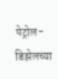पेट्रोल-डिझेलच्या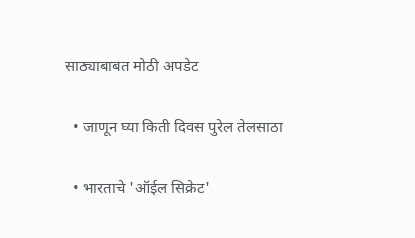साठ्याबाबत मोठी अपडेट

  • जाणून घ्या किती दिवस पुरेल तेलसाठा

  • भारताचे 'ऑईल सिक्रेट'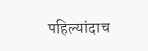पहिल्यांदाच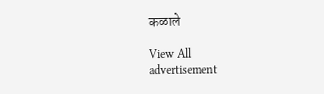कळाले

View All
advertisement